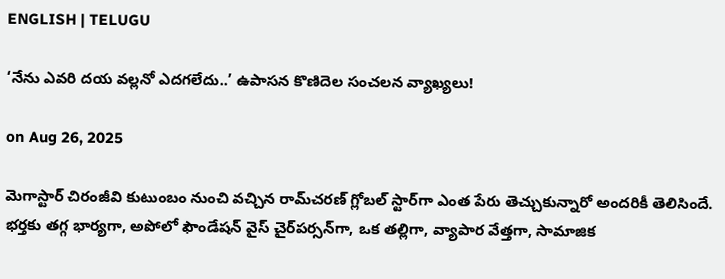ENGLISH | TELUGU

‘నేను ఎవరి దయ వల్లనో ఎదగలేదు..’ ఉపాసన కొణిదెల సంచలన వ్యాఖ్యలు!

on Aug 26, 2025

మెగాస్టార్‌ చిరంజీవి కుటుంబం నుంచి వచ్చిన రామ్‌చరణ్‌ గ్లోబల్‌ స్టార్‌గా ఎంత పేరు తెచ్చుకున్నారో అందరికీ తెలిసిందే. భర్తకు తగ్గ భార్యగా, అపోలో ఫౌండేషన్‌ వైస్‌ చైర్‌పర్సన్‌గా, ఒక తల్లిగా, వ్యాపార వేత్తగా, సామాజిక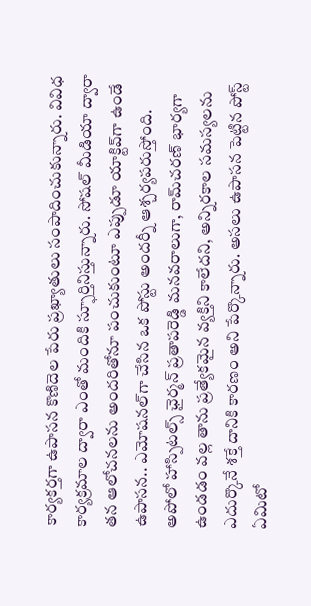కార్యకర్తగా ఉపాసన కొణిదెల పేరు ప్రఖ్యాతులు సంపాదించుకున్నారు. వివిధ కార్యక్రమాల ద్వారా ఎంతో మందికి స్ఫూర్తినిస్తున్నారు. సోషల్‌ మీడియా ద్వారా తన ఆలోచనలను అందరితోనూ పంచుకుంటూ ఎప్పుడూ యాక్టివ్‌గా ఉండే ఉపాసన.. ఎమోషనల్‌గా చేసిన ఒక పోస్టు అందర్నీ ఆశ్చర్యపరుస్తోంది. అపోలో హాస్పిటల్స్‌ ఛైర్మన్‌ ప్రతాపరెడ్డి మనవరాలుగా, రామ్‌చరణ్‌ భార్యగా ఉండడం వల్ల తాను ప్రత్యేకమైన వ్యక్తిని కాలేదని, అన్నిరకాల సమస్యలను ఎదుర్కొనే శక్తే దానికి కారణం అని పేర్కొన్నారు. అసలు ఉపాసన పెట్టిన పోస్ట్‌ ఏమిటో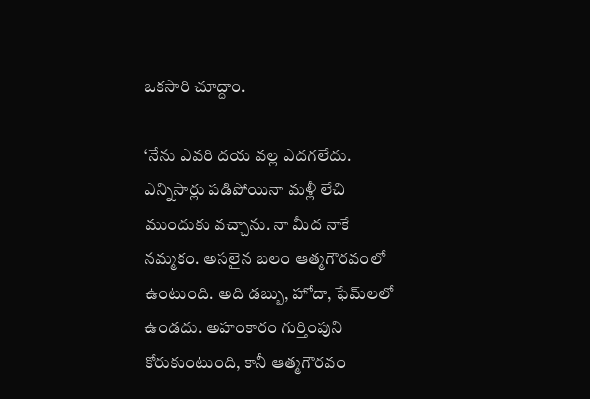ఒకసారి చూద్దాం.

‘నేను ఎవరి దయ వల్ల ఎదగలేదు. ఎన్నిసార్లు పడిపోయినా మళ్లీ లేచి ముందుకు వచ్చాను. నా మీద నాకే నమ్మకం. అసలైన బలం ఆత్మగౌరవంలో ఉంటుంది. అది డబ్బు, హోదా, ఫేమ్‌లలో ఉండదు. అహంకారం గుర్తింపుని కోరుకుంటుంది, కానీ ఆత్మగౌరవం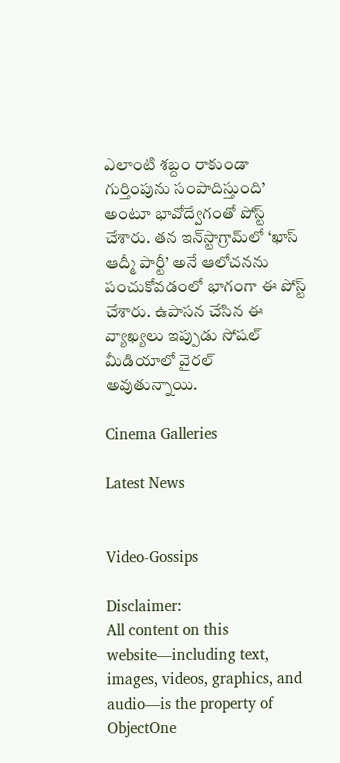ఎలాంటి శబ్దం రాకుండా గుర్తింపును సంపాదిస్తుంది’ అంటూ భావోద్వేగంతో పోస్ట్‌ చేశారు. తన ఇన్‌స్టాగ్రామ్‌లో ‘ఖాస్‌ ఆద్మీ పార్టీ’ అనే ఆలోచనను పంచుకోవడంలో భాగంగా ఈ పోస్ట్‌ చేశారు. ఉపాసన చేసిన ఈ వ్యాఖ్యలు ఇప్పుడు సోషల్‌ మీడియాలో వైరల్‌ అవుతున్నాయి.

Cinema Galleries

Latest News


Video-Gossips

Disclaimer:
All content on this website—including text, images, videos, graphics, and audio—is the property of ObjectOne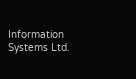Information Systems Ltd.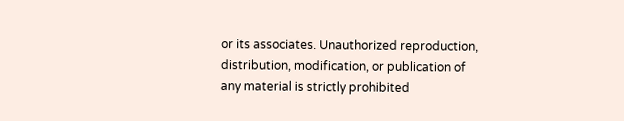or its associates. Unauthorized reproduction, distribution, modification, or publication of any material is strictly prohibited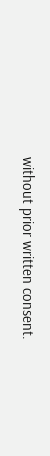without prior written consent.